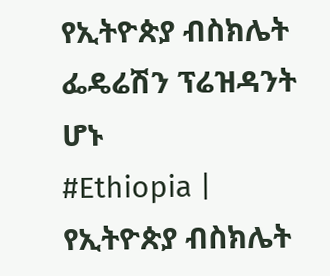የኢትዮጵያ ብስክሌት ፌዴሬሽን ፕሬዝዳንት ሆኑ
#Ethiopia | የኢትዮጵያ ብስክሌት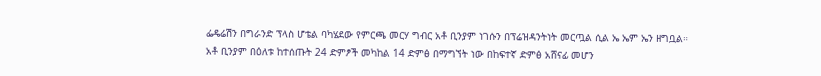ፌዴሬሽን በግራንድ ፕላስ ሆቴል ባካሄደው የምርጫ መርሃ ግብር አቶ ቢንያም ነገሱን በፕሬዝዳንትነት መርጧል ሲል ኤ ኤም ኤን ዘግቧል።
አቶ ቢንያም በዕለቱ ከተሰጡት 24 ድምፆች መካከል 14 ድምፅ በማግኘት ነው በከፍተኛ ድምፅ አሸናፊ መሆን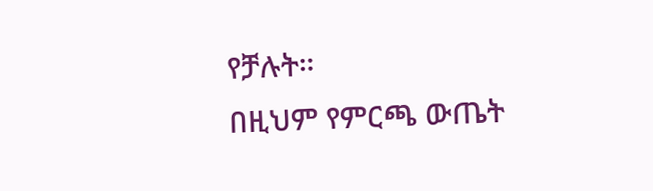የቻሉት።
በዚህም የምርጫ ውጤት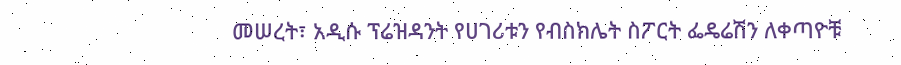መሠረት፣ አዲሱ ፕሬዝዳንት የሀገሪቱን የብስክሌት ስፖርት ፌዴሬሽን ለቀጣዮቹ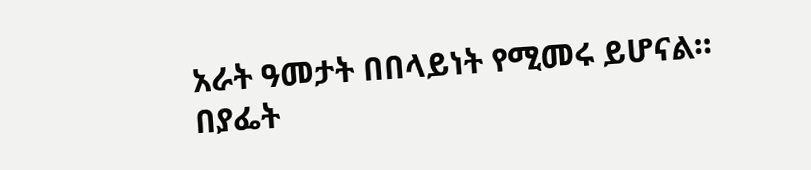አራት ዓመታት በበላይነት የሚመሩ ይሆናል።
በያፌት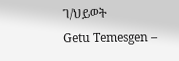ገ/ህይወት
Getu Temesgen –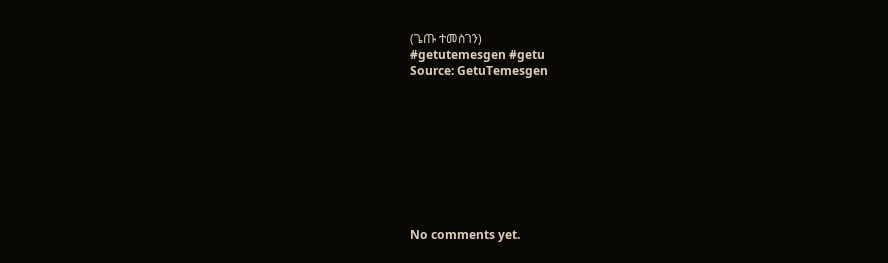(ጌጡ ተመስገን)
#getutemesgen #getu
Source: GetuTemesgen









No comments yet.